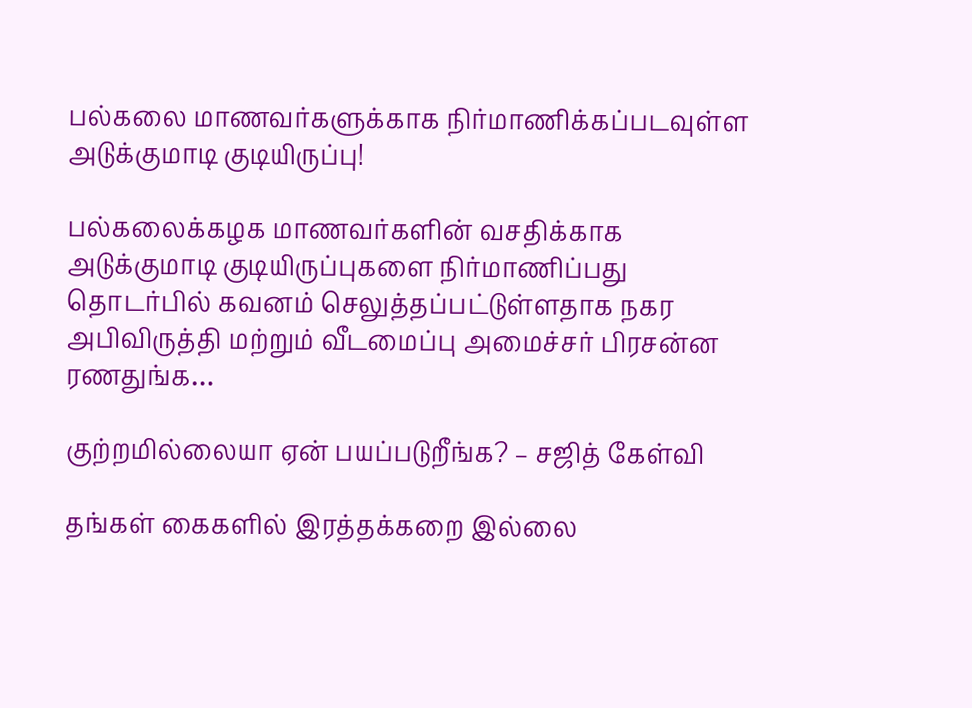பல்கலை மாணவர்களுக்காக நிர்மாணிக்கப்படவுள்ள அடுக்குமாடி குடியிருப்பு!

பல்கலைக்கழக மாணவர்களின் வசதிக்காக அடுக்குமாடி குடியிருப்புகளை நிர்மாணிப்பது தொடர்பில் கவனம் செலுத்தப்பட்டுள்ளதாக நகர அபிவிருத்தி மற்றும் வீடமைப்பு அமைச்சர் பிரசன்ன ரணதுங்க…

குற்றமில்லையா ஏன் பயப்படுறீங்க? – சஜித் கேள்வி

தங்கள் கைகளில் இரத்தக்கறை இல்லை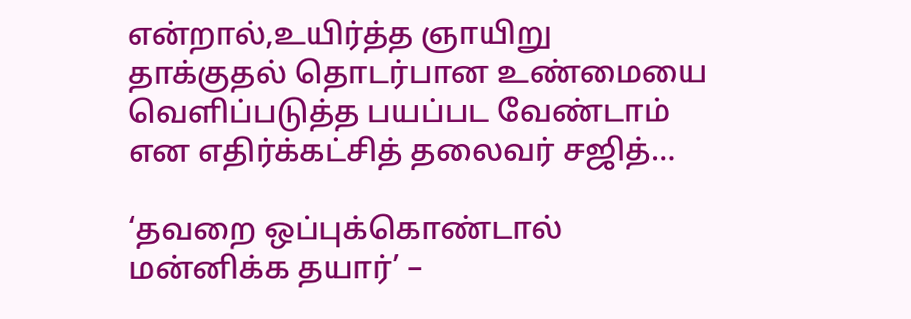என்றால்,உயிர்த்த ஞாயிறு தாக்குதல் தொடர்பான உண்மையை வெளிப்படுத்த பயப்பட வேண்டாம் என எதிர்க்கட்சித் தலைவர் சஜித்…

‘தவறை ஒப்புக்கொண்டால் மன்னிக்க தயார்’ –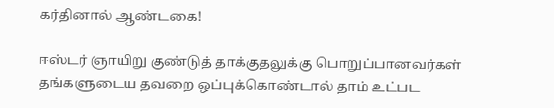கர்தினால் ஆண்டகை!

ஈஸ்டர் ஞாயிறு குண்டுத் தாக்குதலுக்கு பொறுப்பானவர்கள் தங்களுடைய தவறை ஒப்புக்கொண்டால் தாம் உட்பட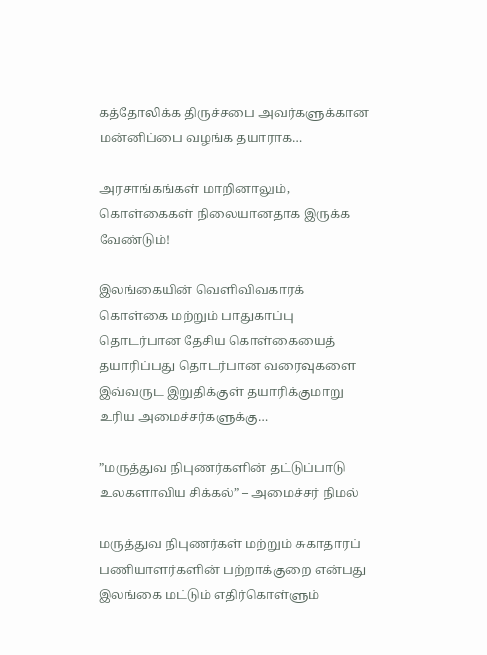கத்தோலிக்க திருச்சபை அவர்களுக்கான மன்னிப்பை வழங்க தயாராக…

அரசாங்கங்கள் மாறினாலும், கொள்கைகள் நிலையானதாக இருக்க வேண்டும்!

இலங்கையின் வெளிவிவகாரக் கொள்கை மற்றும் பாதுகாப்பு தொடர்பான தேசிய கொள்கையைத் தயாரிப்பது தொடர்பான வரைவுகளை இவ்வருட இறுதிக்குள் தயாரிக்குமாறு உரிய அமைச்சர்களுக்கு…

”மருத்துவ நிபுணர்களின் தட்டுப்பாடு உலகளாவிய சிக்கல்” – அமைச்சர் நிமல்

மருத்துவ நிபுணர்கள் மற்றும் சுகாதாரப் பணியாளர்களின் பற்றாக்குறை என்பது இலங்கை மட்டும் எதிர்கொள்ளும்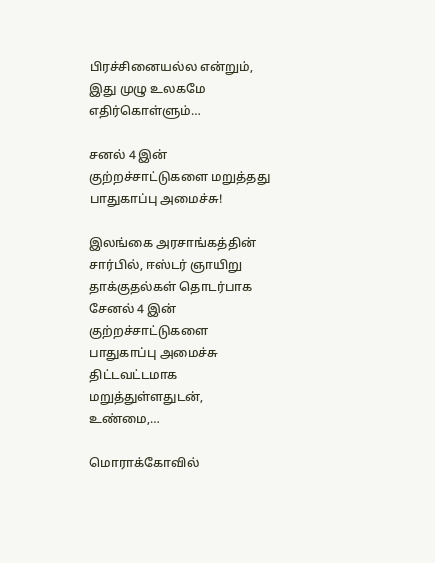பிரச்சினையல்ல என்றும், இது முழு உலகமே எதிர்கொள்ளும்…

சனல் 4 இன் குற்றச்சாட்டுகளை மறுத்தது பாதுகாப்பு அமைச்சு!

இலங்கை அரசாங்கத்தின் சார்பில், ஈஸ்டர் ஞாயிறு தாக்குதல்கள் தொடர்பாக சேனல் 4 இன் குற்றச்சாட்டுகளை பாதுகாப்பு அமைச்சு திட்டவட்டமாக மறுத்துள்ளதுடன், உண்மை,…

மொராக்கோவில்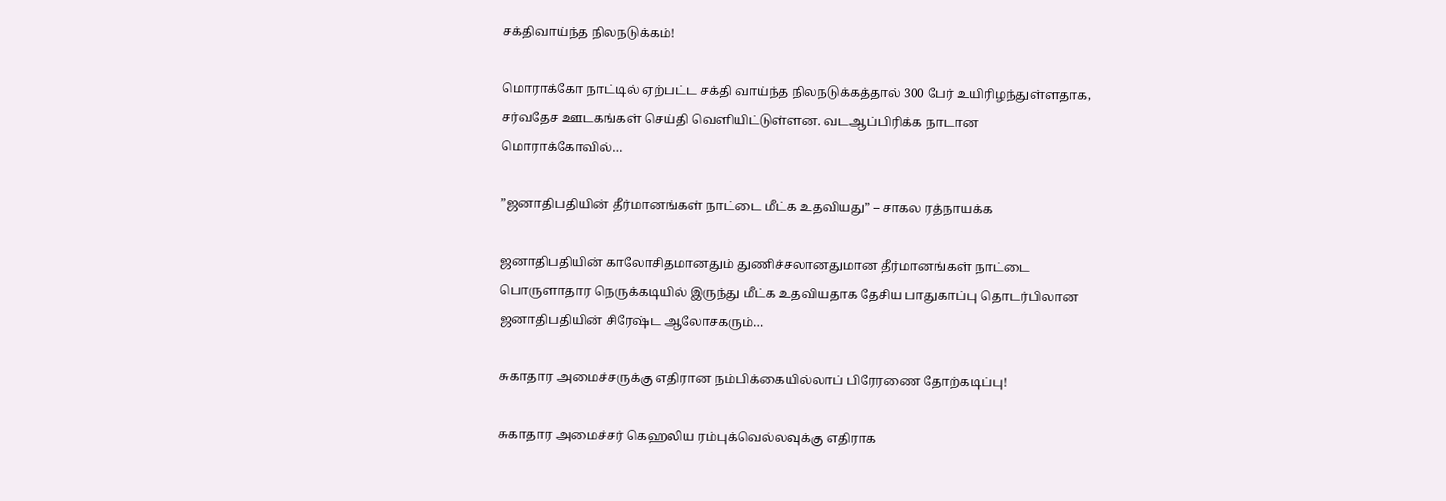சக்திவாய்ந்த நிலநடுக்கம்!

மொராக்கோ நாட்டில் ஏற்பட்ட சக்தி வாய்ந்த நிலநடுக்கத்தால் 300 பேர் உயிரிழந்துள்ளதாக, சர்வதேச ஊடகங்கள் செய்தி வெளியிட்டுள்ளன. வடஆப்பிரிக்க நாடான மொராக்கோவில்…

”ஜனாதிபதியின் தீர்மானங்கள் நாட்டை மீட்க உதவியது” – சாகல ரத்நாயக்க

ஜனாதிபதியின் காலோசிதமானதும் துணிச்சலானதுமான தீர்மானங்கள் நாட்டை பொருளாதார நெருக்கடியில் இருந்து மீட்க உதவியதாக தேசிய பாதுகாப்பு தொடர்பிலான ஜனாதிபதியின் சிரேஷ்ட ஆலோசகரும்…

சுகாதார அமைச்சருக்கு எதிரான நம்பிக்கையில்லாப் பிரேரணை தோற்கடிப்பு!

சுகாதார அமைச்சர் கெஹலிய ரம்புக்வெல்லவுக்கு எதிராக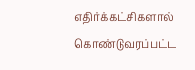எதிர்க்கட்சிகளால் கொண்டுவரப்பட்ட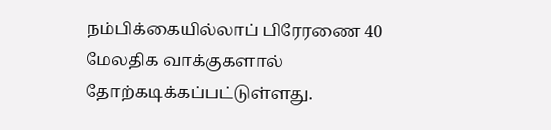நம்பிக்கையில்லாப் பிரேரணை 40 மேலதிக வாக்குகளால் தோற்கடிக்கப்பட்டுள்ளது.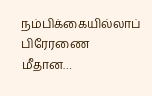நம்பிக்கையில்லாப் பிரேரணை மீதான…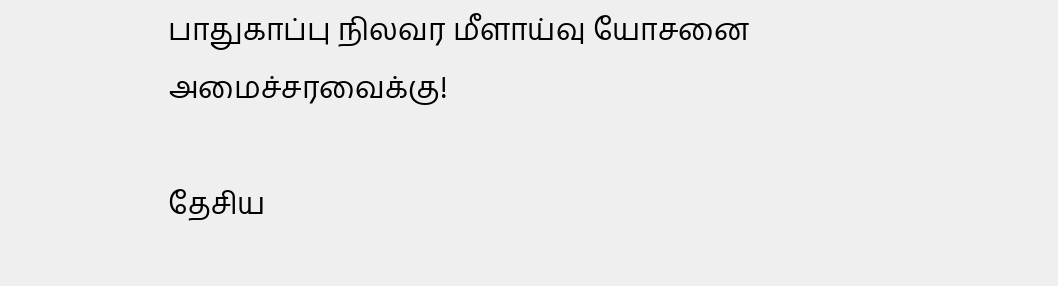பாதுகாப்பு நிலவர மீளாய்வு யோசனை அமைச்சரவைக்கு!

தேசிய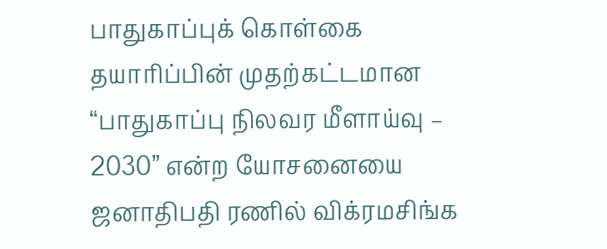பாதுகாப்புக் கொள்கை தயாரிப்பின் முதற்கட்டமான “பாதுகாப்பு நிலவர மீளாய்வு – 2030” என்ற யோசனையை ஜனாதிபதி ரணில் விக்ரமசிங்க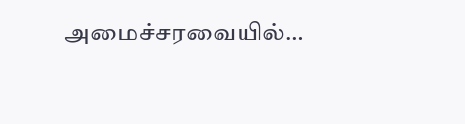அமைச்சரவையில்…